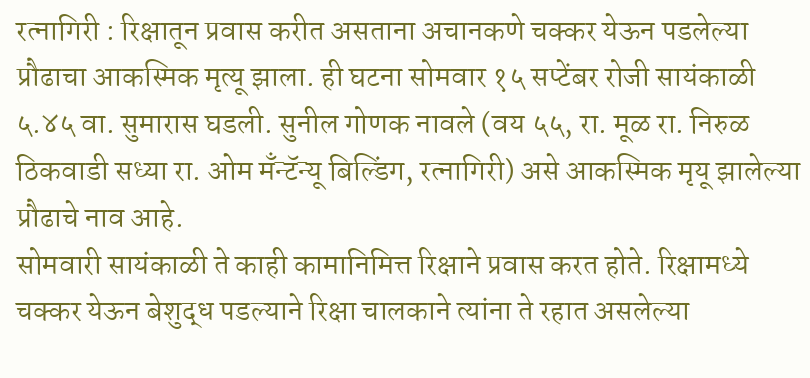रत्नागिरी : रिक्षातून प्रवास करीत असताना अचानकणे चक्कर येऊन पडलेल्या प्रौढाचा आकस्मिक मृत्यू झाला. ही घटना सोमवार १५ सप्टेंबर रोजी सायंकाळी ५.४५ वा. सुमारास घडली. सुनील गोणक नावले (वय ५५, रा. मूळ रा. निरुळ ठिकवाडी सध्या रा. ओम मँन्टॅन्यू बिल्डिंग, रत्नागिरी) असे आकस्मिक मृयू झालेल्या प्रौढाचे नाव आहे.
सोमवारी सायंकाळी ते काही कामानिमित्त रिक्षाने प्रवास करत होते. रिक्षामध्ये चक्कर येऊन बेशुद्ध पडल्याने रिक्षा चालकाने त्यांना ते रहात असलेल्या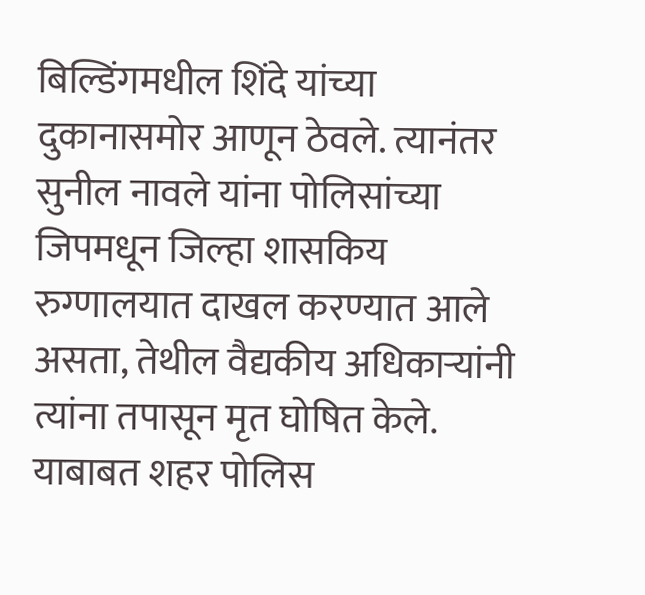बिल्डिंगमधील शिंदे यांच्या दुकानासमोर आणून ठेवले. त्यानंतर सुनील नावले यांना पोलिसांच्या जिपमधून जिल्हा शासकिय रुग्णालयात दाखल करण्यात आले असता, तेथील वैद्यकीय अधिकाऱ्यांनी त्यांना तपासून मृत घोषित केले. याबाबत शहर पोलिस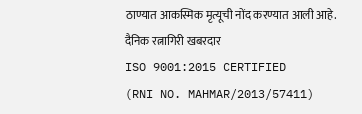ठाण्यात आकस्मिक मृत्यूची नोंद करण्यात आली आहे.
दैनिक रत्नागिरी खबरदार
ISO 9001:2015 CERTIFIED
(RNI NO. MAHMAR/2013/57411)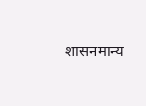शासनमान्य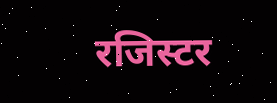रजिस्टर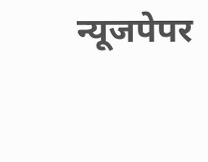न्यूजपेपर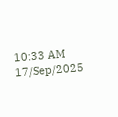10:33 AM 17/Sep/2025